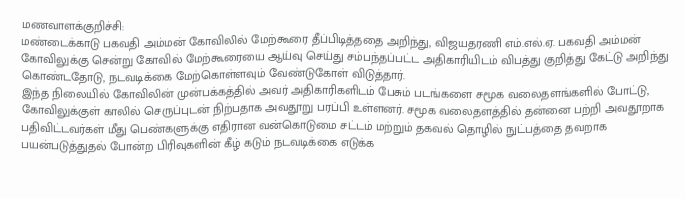மணவாளக்குறிச்சி:
மண்டைக்காடு பகவதி அம்மன் கோவிலில் மேற்கூரை தீப்பிடித்ததை அறிந்து, விஜயதரணி எம்.எல்.ஏ. பகவதி அம்மன் கோவிலுக்கு சென்று கோவில் மேற்கூரையை ஆய்வு செய்து சம்பந்தப்பட்ட அதிகாரியிடம் விபத்து குறித்து கேட்டு அறிந்து கொண்டதோடு, நடவடிக்கை மேற்கொள்ளவும் வேண்டுகோள் விடுத்தார்.
இந்த நிலையில் கோவிலின் முன்பக்கத்தில் அவர் அதிகாரிகளிடம் பேசும் படங்களை சமூக வலைதளங்களில் போட்டு, கோவிலுக்குள் காலில் செருப்புடன் நிற்பதாக அவதூறு பரப்பி உள்ளனர். சமூக வலைதளத்தில் தன்னை பற்றி அவதூறாக பதிவிட்டவர்கள் மீது பெண்களுக்கு எதிரான வன்கொடுமை சட்டம் மற்றும் தகவல் தொழில் நுட்பத்தை தவறாக பயன்படுத்துதல் போன்ற பிரிவுகளின் கீழ் கடும் நடவடிக்கை எடுக்க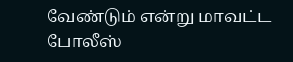வேண்டும் என்று மாவட்ட போலீஸ்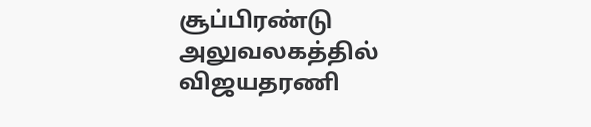சூப்பிரண்டு அலுவலகத்தில் விஜயதரணி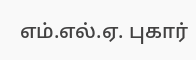எம்.எல்.ஏ. புகார்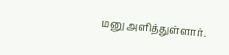மனு அளித்துள்ளார்.